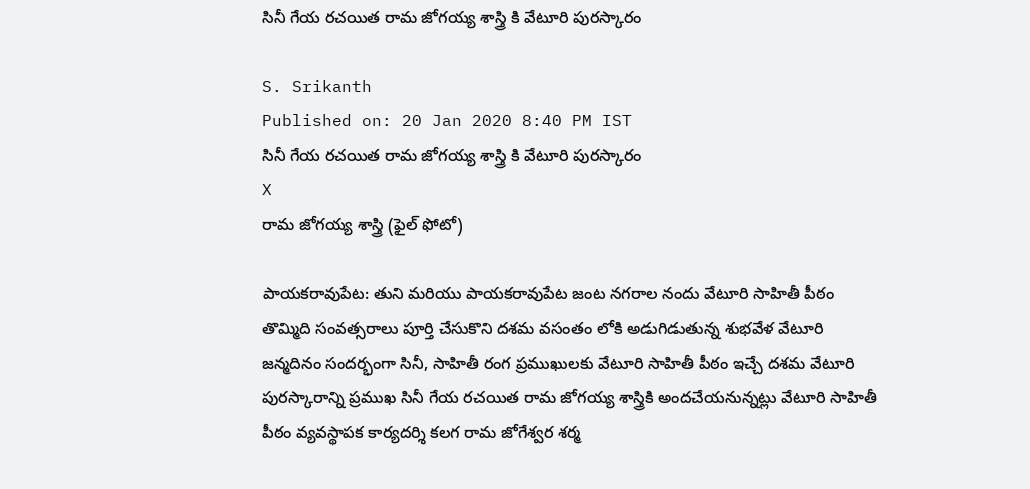సినీ గేయ రచయిత రామ జోగయ్య శాస్త్రి కి వేటూరి పురస్కారం

S. Srikanth
Published on: 20 Jan 2020 8:40 PM IST
సినీ గేయ రచయిత రామ జోగయ్య శాస్త్రి కి వేటూరి పురస్కారం
X
రామ జోగయ్య శాస్త్రి (ఫైల్ ఫోటో)

పాయకరావుపేట: తుని మరియు పాయకరావుపేట జంట నగరాల నందు వేటూరి సాహితీ పీఠం తొమ్మిది సంవత్సరాలు పూర్తి చేసుకొని దశమ వసంతం లోకి అడుగిడుతున్న శుభవేళ వేటూరి జన్మదినం సందర్భంగా సినీ, సాహితీ రంగ ప్రముఖులకు వేటూరి సాహితీ పీఠం ఇచ్చే దశమ వేటూరి పురస్కారాన్ని ప్రముఖ సినీ గేయ రచయిత రామ జోగయ్య శాస్త్రికి అందచేయనున్నట్లు వేటూరి సాహితీ పీఠం వ్యవస్థాపక కార్యదర్శి కలగ రామ జోగేశ్వర శర్మ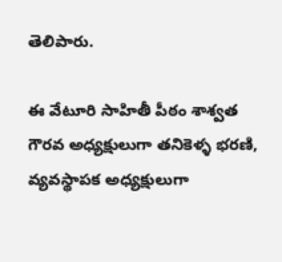తెలిపారు.

ఈ వేటూరి సాహితీ పీఠం శాశ్వత గౌరవ అధ్యక్షులుగా తనికెళ్ళ భరణి, వ్యవస్థాపక అధ్యక్షులుగా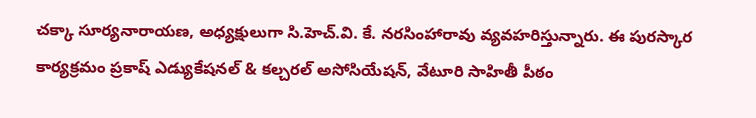చక్కా సూర్యనారాయణ, అధ్యక్షులుగా సి.హెచ్.వి. కే. నరసింహారావు వ్యవహరిస్తున్నారు. ఈ పురస్కార కార్యక్రమం ప్రకాష్ ఎడ్యుకేషనల్ & కల్చరల్ అసోసియేషన్, వేటూరి సాహితీ పీఠం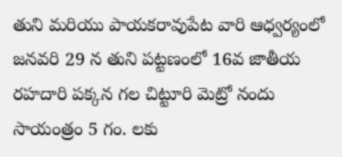తుని మరియు పాయకరావుపేట వారి ఆధ్వర్యంలో జనవరి 29 న తుని పట్టణంలో 16వ జాతీయ రహదారి పక్కన గల చిట్టూరి మెట్రో నందు సాయంత్రం 5 గం. లకు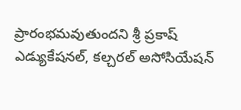ప్రారంభమవుతుందని శ్రీ ప్రకాష్ ఎడ్యుకేషనల్, కల్చరల్ అసోసియేషన్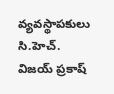వ్యవస్థాపకులు సి.హెచ్. విజయ్ ప్రకాష్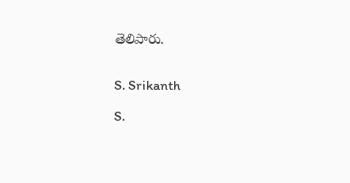తెలిపారు.


S. Srikanth

S.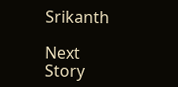Srikanth

Next Story